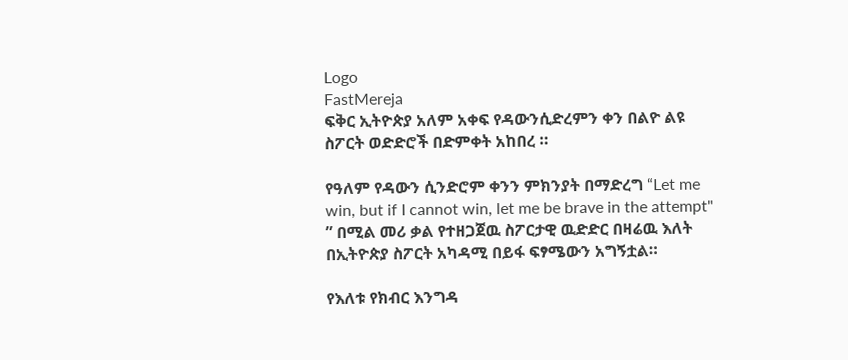Logo
FastMereja
ፍቅር ኢትዮጵያ አለም አቀፍ የዳውንሲድረምን ቀን በልዮ ልዩ ስፖርት ወድድሮች በድምቀት አከበረ ።

የዓለም የዳውን ሲንድሮም ቀንን ምክንያት በማድረግ “Let me win, but if I cannot win, let me be brave in the attempt" ” በሚል መሪ ቃል የተዘጋጀዉ ስፖርታዊ ዉድድር በዛሬዉ እለት በኢትዮጵያ ስፖርት አካዳሚ በይፋ ፍፃሜውን አግኝቷል።

የእለቱ የክብር እንግዳ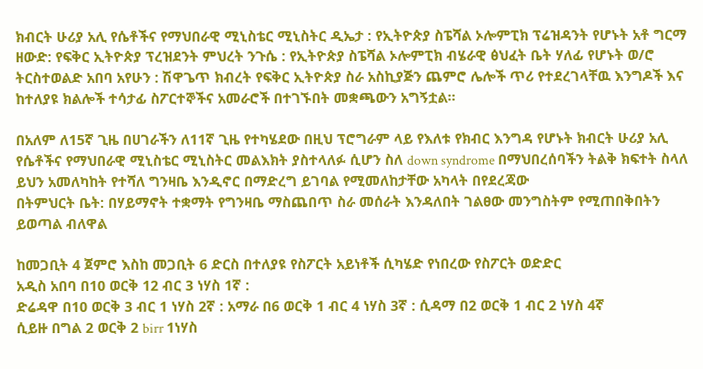ክብርት ሁሪያ አሊ የሴቶችና የማህበራዊ ሚኒስቴር ሚኒስትር ዲኤታ : የኢትዮጵያ ስፔሻል ኦሎምፒክ ፕሬዝዳንት የሆኑት አቶ ግርማ ዘውድ: የፍቅር ኢትዮጵያ ፕረዝደንት ምህረት ንጉሴ : የኢትዮጵያ ስፔሻል ኦሎምፒክ ብሄራዊ ፅህፈት ቤት ሃለፊ የሆኑት ወ/ሮ ትርስተወልድ አበባ አየሁን : ሽዋጌጥ ክብረት የፍቅር ኢትዮጵያ ስራ አስኪያጅን ጨምሮ ሌሎች ጥሪ የተደረገላቸዉ እንግዶች እና ከተለያዩ ክልሎች ተሳታፊ ስፖርተኞችና አመራሮች በተገኙበት መቋጫውን አግኝቷል።

በአለም ለ15ኛ ጊዜ በሀገራችን ለ11ኛ ጊዜ የተካሄደው በዚህ ፕሮግራም ላይ የእለቱ የክብር እንግዳ የሆኑት ክብርት ሁሪያ አሊ የሴቶችና የማህበራዊ ሚኒስቴር ሚኒስትር መልእክት ያስተላለፉ ሲሆን ስለ down syndrome በማህበረሰባችን ትልቅ ክፍተት ስላለ ይህን አመለካከት የተሻለ ግንዛቤ እንዲኖር በማድረግ ይገባል የሚመለከታቸው አካላት በየደረጃው
በትምህርት ቤት: በሃይማኖት ተቋማት የግንዛቤ ማስጨበጥ ስራ መሰራት እንዳለበት ገልፀው መንግስትም የሚጠበቅበትን ይወጣል ብለዋል

ከመጋቢት 4 ጀምሮ እስከ መጋቢት 6 ድርስ በተለያዩ የስፖርት አይነቶች ሲካሄድ የነበረው የስፖርት ወድድር
አዲስ አበባ በ10 ወርቅ 12 ብር 3 ነሃስ 1ኛ :
ድሬዳዋ በ10 ወርቅ 3 ብር 1 ነሃስ 2ኛ : አማራ በ6 ወርቅ 1 ብር 4 ነሃስ 3ኛ : ሲዳማ በ2 ወርቅ 1 ብር 2 ነሃስ 4ኛ
ሲይዙ በግል 2 ወርቅ 2 birr 1ነሃስ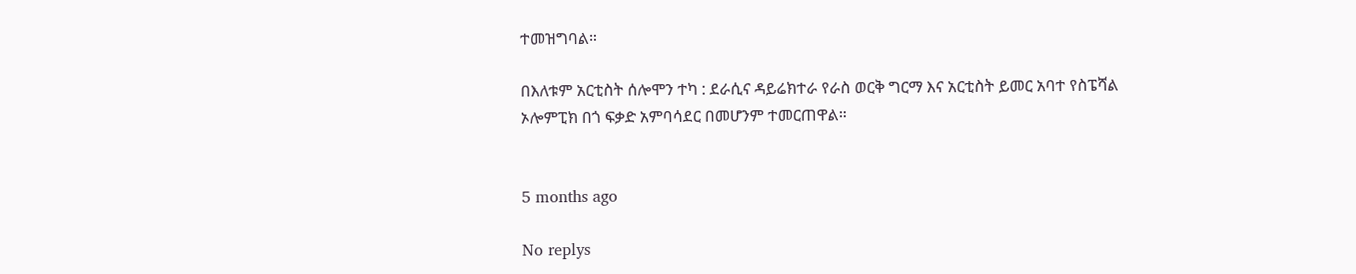ተመዝግባል።

በእለቱም አርቲስት ሰሎሞን ተካ : ደራሲና ዳይሬክተራ የራስ ወርቅ ግርማ እና አርቲስት ይመር አባተ የስፔሻል ኦሎምፒክ በጎ ፍቃድ አምባሳደር በመሆንም ተመርጠዋል።


5 months ago

No replys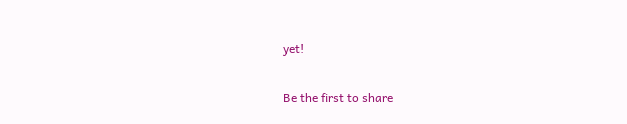yet!

Be the first to share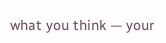what you think — your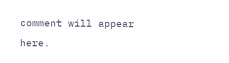comment will appear here.